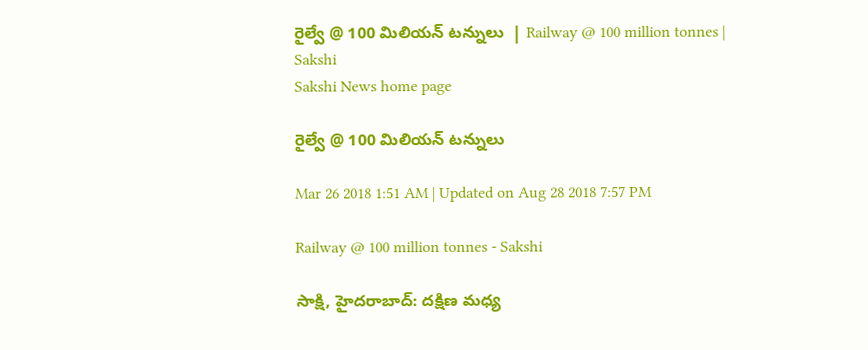రైల్వే @ 100 మిలియన్‌ టన్నులు  | Railway @ 100 million tonnes | Sakshi
Sakshi News home page

రైల్వే @ 100 మిలియన్‌ టన్నులు

Mar 26 2018 1:51 AM | Updated on Aug 28 2018 7:57 PM

Railway @ 100 million tonnes - Sakshi

సాక్షి, హైదరాబాద్‌: దక్షిణ మధ్య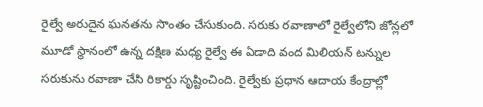రైల్వే అరుదైన ఘనతను సొంతం చేసుకుంది. సరుకు రవాణాలో రైల్వేలోని జోన్లలో మూడో స్థానంలో ఉన్న దక్షిణ మధ్య రైల్వే ఈ ఏడాది వంద మిలియన్‌ టన్నుల సరుకును రవాణా చేసి రికార్డు సృష్టించింది. రైల్వేకు ప్రధాన ఆదాయ కేంద్రాల్లో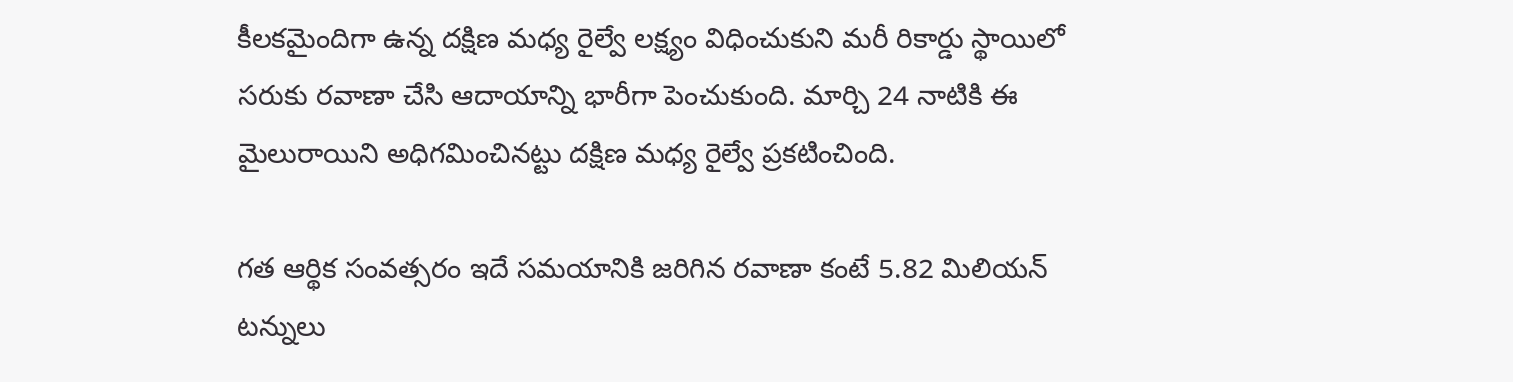కీలకమైందిగా ఉన్న దక్షిణ మధ్య రైల్వే లక్ష్యం విధించుకుని మరీ రికార్డు స్థాయిలో సరుకు రవాణా చేసి ఆదాయాన్ని భారీగా పెంచుకుంది. మార్చి 24 నాటికి ఈ మైలురాయిని అధిగమించినట్టు దక్షిణ మధ్య రైల్వే ప్రకటించింది.

గత ఆర్థిక సంవత్సరం ఇదే సమయానికి జరిగిన రవాణా కంటే 5.82 మిలియన్‌ టన్నులు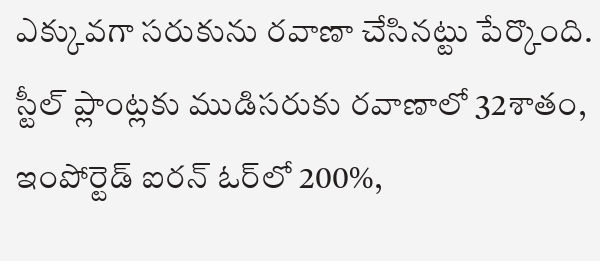ఎక్కువగా సరుకును రవాణా చేసినట్టు పేర్కొంది. స్టీల్‌ ప్లాంట్లకు ముడిసరుకు రవాణాలో 32శాతం, ఇంపోర్టెడ్‌ ఐరన్‌ ఓర్‌లో 200%,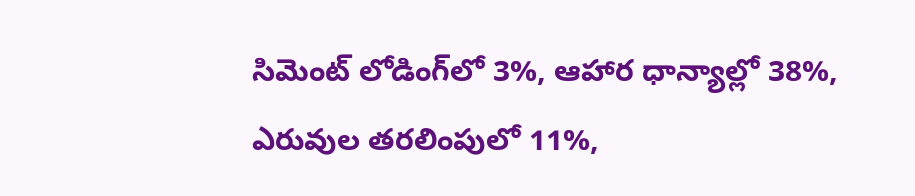సిమెంట్‌ లోడింగ్‌లో 3%, ఆహార ధాన్యాల్లో 38%, ఎరువుల తరలింపులో 11%,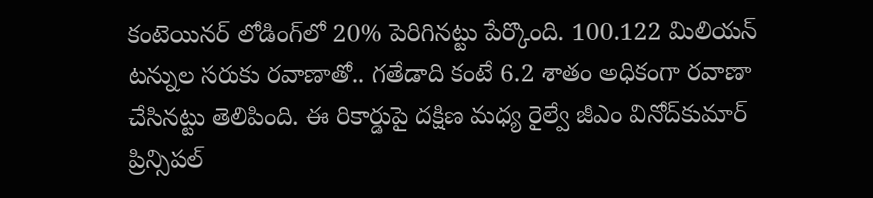కంటెయినర్‌ లోడింగ్‌లో 20% పెరిగినట్టు పేర్కొంది. 100.122 మిలియన్‌ టన్నుల సరుకు రవాణాతో.. గతేడాది కంటే 6.2 శాతం అధికంగా రవాణా చేసినట్టు తెలిపింది. ఈ రికార్డుపై దక్షిణ మధ్య రైల్వే జీఎం వినోద్‌కుమార్‌ ప్రిన్సిపల్‌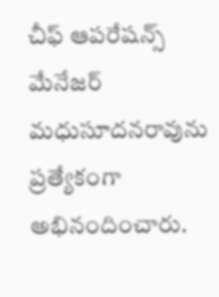చీఫ్‌ ఆపరేషన్స్‌ మేనేజర్‌ మధుసూదనరావును ప్రత్యేకంగా అభినందించారు.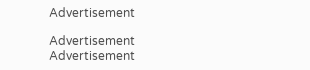Advertisement

Advertisement
Advertisement